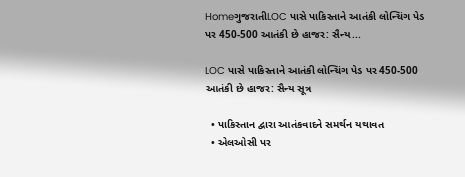HomeગુજરાતીLOC પાસે પાકિસ્તાને આતંકી લોન્ચિંગ પેડ પર 450-500 આતંકી છે હાજર: સૈન્ય...

LOC પાસે પાકિસ્તાને આતંકી લોન્ચિંગ પેડ પર 450-500 આતંકી છે હાજર: સૈન્ય સૂત્ર

  • પાકિસ્તાન દ્વારા આતંકવાદને સમર્થન યથાવત
  • એલઓસી પર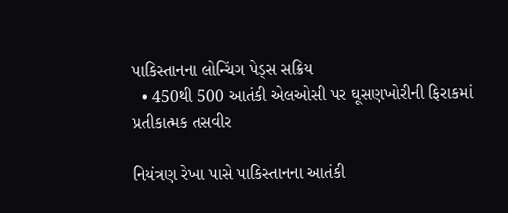પાકિસ્તાનના લોન્ચિંગ પેડ્સ સક્રિય
  • 450થી 500 આતંકી એલઓસી પર ઘૂસણખોરીની ફિરાકમાં
પ્રતીકાત્મક તસવીર

નિયંત્રણ રેખા પાસે પાકિસ્તાનના આતંકી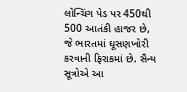લોન્ચિંગ પેડ પર 450થી 500 આતંકી હાજર છે, જે ભારતમાં ઘૂસણખોરી કરવાની ફિરાકમાં છે. સૈન્ય સૂત્રોએ આ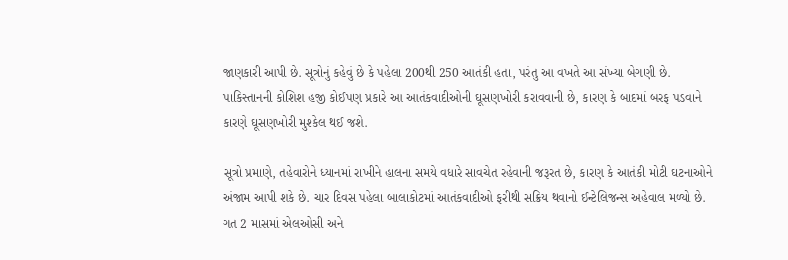જાણકારી આપી છે. સૂત્રોનું કહેવું છે કે પહેલા 200થી 250 આતંકી હતા, પરંતુ આ વખતે આ સંખ્યા બેગણી છે. પાકિસ્તાનની કોશિશ હજી કોઈપણ પ્રકારે આ આતંકવાદીઓની ઘૂસણખોરી કરાવવાની છે, કારણ કે બાદમાં બરફ પડવાને કારણે ઘૂસણખોરી મુશ્કેલ થઈ જશે.

સૂત્રો પ્રમાણે, તહેવારોને ધ્યાનમાં રાખીને હાલના સમયે વધારે સાવચેત રહેવાની જરૂરત છે, કારણ કે આતંકી મોટી ઘટનાઓને અંજામ આપી શકે છે. ચાર દિવસ પહેલા બાલાકોટમાં આતંકવાદીઓ ફરીથી સક્રિય થવાનો ઈન્ટેલિજન્સ અહેવાલ મળ્યો છે. ગત 2 માસમાં એલઓસી અને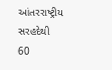આંતરરાષ્ટ્રીય સરહદેથી 60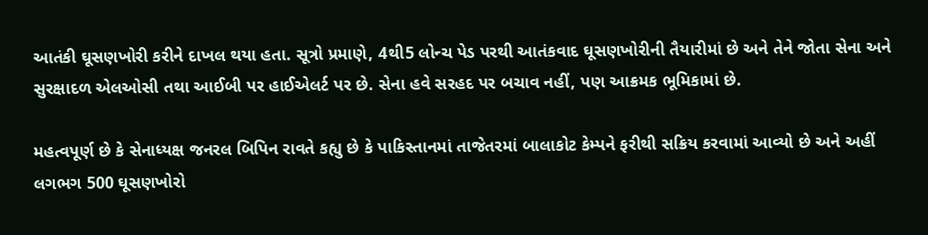આતંકી ઘૂસણખોરી કરીને દાખલ થયા હતા. સૂત્રો પ્રમાણે, 4થી5 લોન્ચ પેડ પરથી આતંકવાદ ઘૂસણખોરીની તૈયારીમાં છે અને તેને જોતા સેના અને સુરક્ષાદળ એલઓસી તથા આઈબી પર હાઈએલર્ટ પર છે. સેના હવે સરહદ પર બચાવ નહીં, પણ આક્રમક ભૂમિકામાં છે.

મહત્વપૂર્ણ છે કે સેનાધ્યક્ષ જનરલ બિપિન રાવતે કહ્યુ છે કે પાકિસ્તાનમાં તાજેતરમાં બાલાકોટ કેમ્પને ફરીથી સક્રિય કરવામાં આવ્યો છે અને અહીં લગભગ 500 ઘૂસણખોરો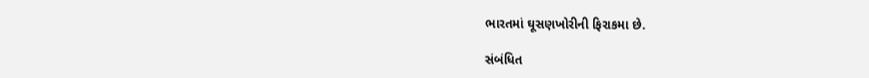ભારતમાં ઘૂસણખોરીની ફિરાકમા છે.

સંબંધિત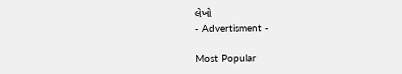લેખો
- Advertisment -

Most Popular